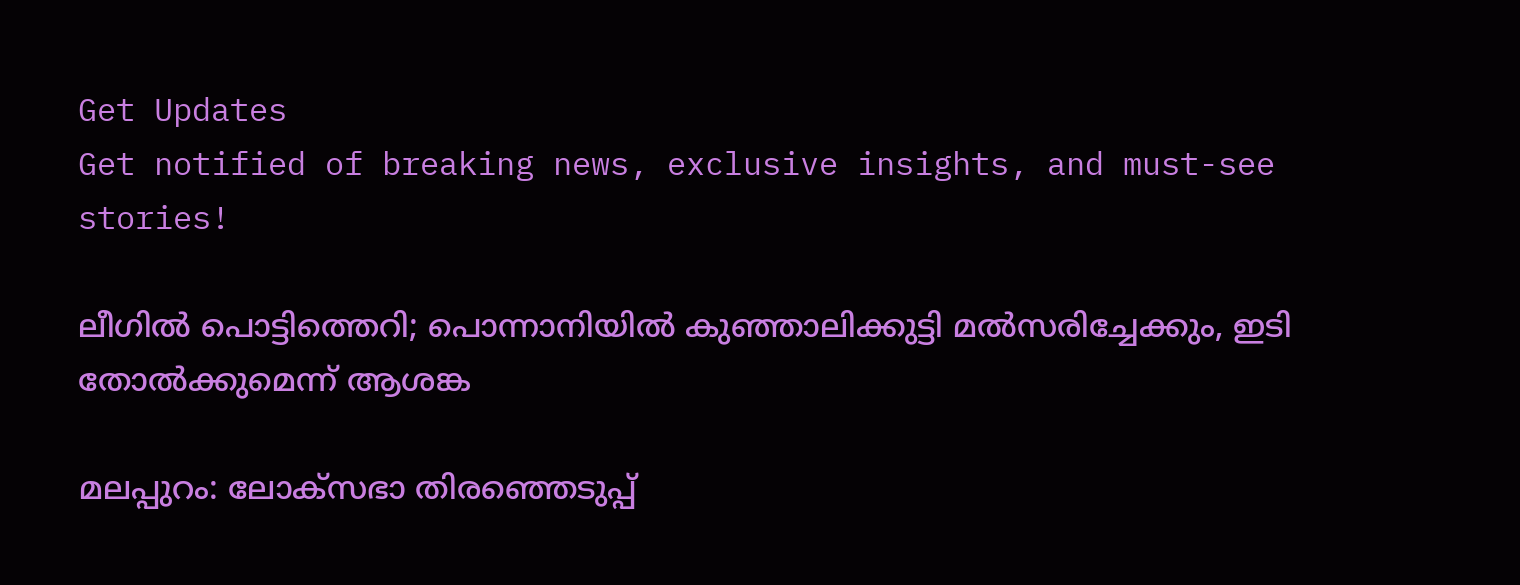Get Updates
Get notified of breaking news, exclusive insights, and must-see stories!

ലീഗില്‍ പൊട്ടിത്തെറി; പൊന്നാനിയില്‍ കുഞ്ഞാലിക്കുട്ടി മല്‍സരിച്ചേക്കും, ഇടി തോല്‍ക്കുമെന്ന് ആശങ്ക

മലപ്പുറം: ലോക്‌സഭാ തിരഞ്ഞെടുപ്പ്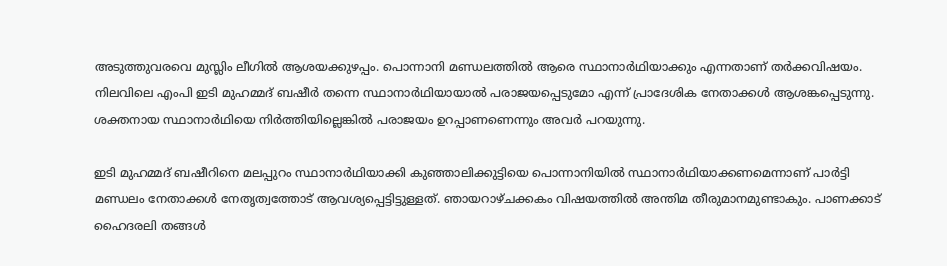അടുത്തുവരവെ മുസ്ലിം ലീഗില്‍ ആശയക്കുഴപ്പം. പൊന്നാനി മണ്ഡലത്തില്‍ ആരെ സ്ഥാനാര്‍ഥിയാക്കും എന്നതാണ് തര്‍ക്കവിഷയം. നിലവിലെ എംപി ഇടി മുഹമ്മദ് ബഷീര്‍ തന്നെ സ്ഥാനാര്‍ഥിയായാല്‍ പരാജയപ്പെടുമോ എന്ന് പ്രാദേശിക നേതാക്കള്‍ ആശങ്കപ്പെടുന്നു. ശക്തനായ സ്ഥാനാര്‍ഥിയെ നിര്‍ത്തിയില്ലെങ്കില്‍ പരാജയം ഉറപ്പാണണെന്നും അവര്‍ പറയുന്നു.

ഇടി മുഹമ്മദ് ബഷീറിനെ മലപ്പുറം സ്ഥാനാര്‍ഥിയാക്കി കുഞ്ഞാലിക്കുട്ടിയെ പൊന്നാനിയില്‍ സ്ഥാനാര്‍ഥിയാക്കണമെന്നാണ് പാര്‍ട്ടി മണ്ഡലം നേതാക്കള്‍ നേതൃത്വത്തോട് ആവശ്യപ്പെട്ടിട്ടുള്ളത്. ഞായറാഴ്ചക്കകം വിഷയത്തില്‍ അന്തിമ തീരുമാനമുണ്ടാകും. പാണക്കാട് ഹൈദരലി തങ്ങള്‍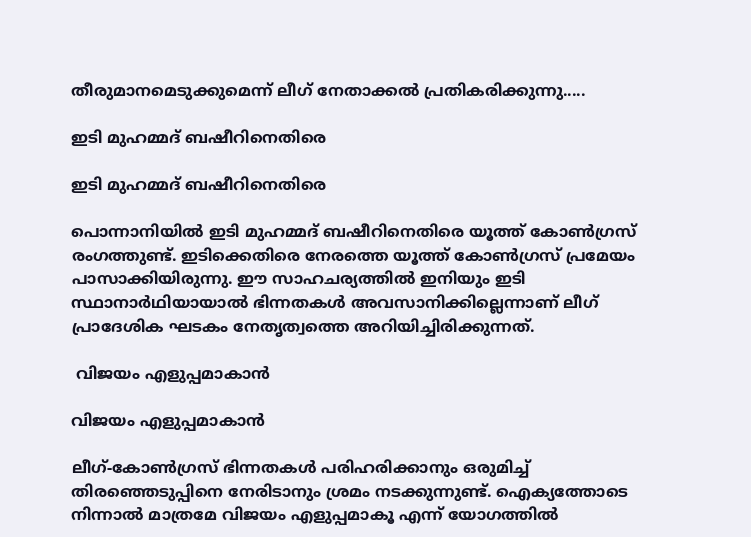തീരുമാനമെടുക്കുമെന്ന് ലീഗ് നേതാക്കല്‍ പ്രതികരിക്കുന്നു.....

ഇടി മുഹമ്മദ് ബഷീറിനെതിരെ

ഇടി മുഹമ്മദ് ബഷീറിനെതിരെ

പൊന്നാനിയില്‍ ഇടി മുഹമ്മദ് ബഷീറിനെതിരെ യൂത്ത് കോണ്‍ഗ്രസ് രംഗത്തുണ്ട്. ഇടിക്കെതിരെ നേരത്തെ യൂത്ത് കോണ്‍ഗ്രസ് പ്രമേയം പാസാക്കിയിരുന്നു. ഈ സാഹചര്യത്തില്‍ ഇനിയും ഇടി സ്ഥാനാര്‍ഥിയായാല്‍ ഭിന്നതകള്‍ അവസാനിക്കില്ലെന്നാണ് ലീഗ് പ്രാദേശിക ഘടകം നേതൃത്വത്തെ അറിയിച്ചിരിക്കുന്നത്.

 വിജയം എളുപ്പമാകാന്‍

വിജയം എളുപ്പമാകാന്‍

ലീഗ്-കോണ്‍ഗ്രസ് ഭിന്നതകള്‍ പരിഹരിക്കാനും ഒരുമിച്ച് തിരഞ്ഞെടുപ്പിനെ നേരിടാനും ശ്രമം നടക്കുന്നുണ്ട്. ഐക്യത്തോടെ നിന്നാല്‍ മാത്രമേ വിജയം എളുപ്പമാകൂ എന്ന് യോഗത്തില്‍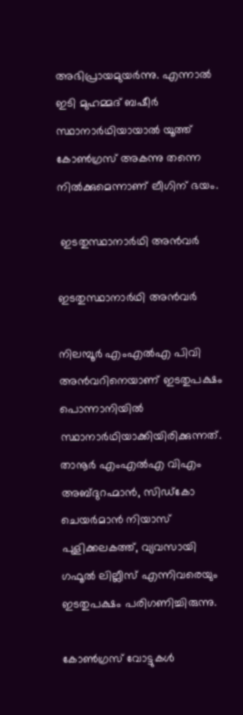അഭിപ്രായമുയര്‍ന്നു. എന്നാല്‍ ഇടി മുഹമ്മദ് ബഷീര്‍ സ്ഥാനാര്‍ഥിയായാല്‍ യൂത്ത് കോണ്‍ഗ്രസ് അകന്നു തന്നെ നില്‍ക്കുമെന്നാണ് ലീഗിന് ഭയം.

 ഇടതുസ്ഥാനാര്‍ഥി അന്‍വര്‍

ഇടതുസ്ഥാനാര്‍ഥി അന്‍വര്‍

നിലമ്പൂര്‍ എംഎല്‍എ പിവി അന്‍വറിനെയാണ് ഇടതുപക്ഷം പൊന്നാനിയില്‍ സ്ഥാനാര്‍ഥിയാക്കിയിരിക്കുന്നത്. താനൂര്‍ എംഎല്‍എ വിഎം അബ്ദുറഹ്മാന്‍, സിഡ്‌കോ ചെയര്‍മാന്‍ നിയാസ് പുളിക്കലകത്ത്, വ്യവസായി ഗഫൂല്‍ ലില്ലീസ് എന്നിവരെയും ഇടതുപക്ഷം പരിഗണിച്ചിരുന്നു.

കോണ്‍ഗ്രസ് വോട്ടുകള്‍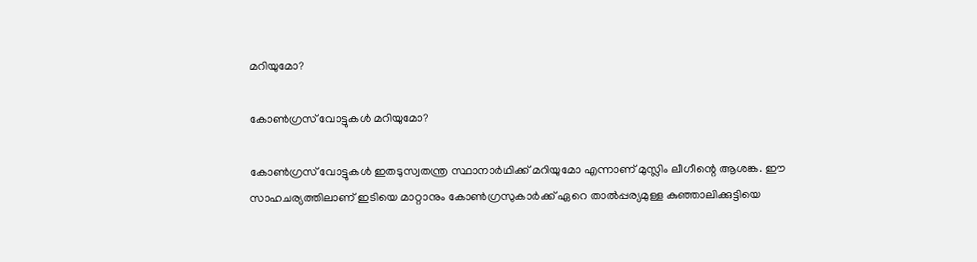മറിയുമോ?

കോണ്‍ഗ്രസ് വോട്ടുകള്‍ മറിയുമോ?

കോണ്‍ഗ്രസ് വോട്ടുകള്‍ ഇതടുസ്വതന്ത്ര സ്ഥാനാര്‍ഥിക്ക് മറിയുമോ എന്നാണ് മുസ്ലിം ലീഗീന്റെ ആശങ്ക. ഈ സാഹചര്യത്തിലാണ് ഇടിയെ മാറ്റാനും കോണ്‍ഗ്രസുകാര്‍ക്ക് ഏറെ താല്‍പ്പര്യമുള്ള കുഞ്ഞാലിക്കുട്ടിയെ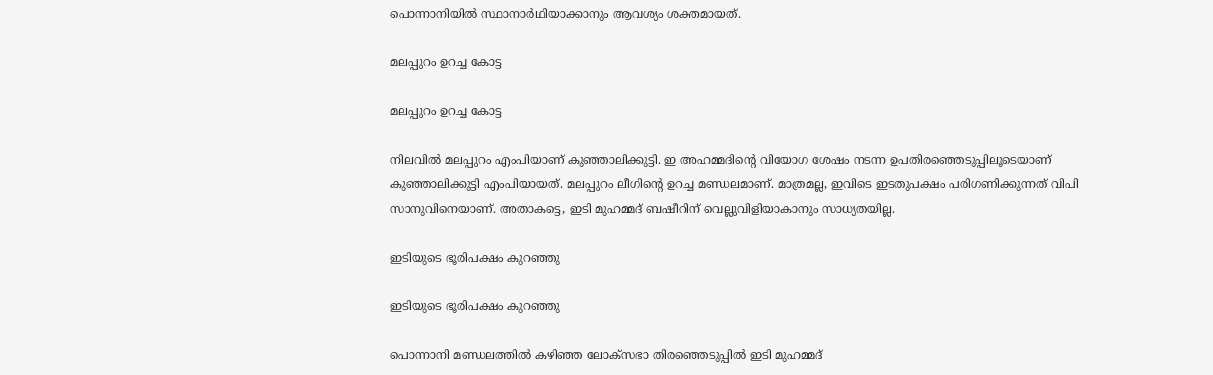പൊന്നാനിയില്‍ സ്ഥാനാര്‍ഥിയാക്കാനും ആവശ്യം ശക്തമായത്.

മലപ്പുറം ഉറച്ച കോട്ട

മലപ്പുറം ഉറച്ച കോട്ട

നിലവില്‍ മലപ്പുറം എംപിയാണ് കുഞ്ഞാലിക്കുട്ടി. ഇ അഹമ്മദിന്റെ വിയോഗ ശേഷം നടന്ന ഉപതിരഞ്ഞെടുപ്പിലൂടെയാണ് കുഞ്ഞാലിക്കുട്ടി എംപിയായത്. മലപ്പുറം ലീഗിന്റെ ഉറച്ച മണ്ഡലമാണ്. മാത്രമല്ല, ഇവിടെ ഇടതുപക്ഷം പരിഗണിക്കുന്നത് വിപി സാനുവിനെയാണ്. അതാകട്ടെ, ഇടി മുഹമ്മദ് ബഷീറിന് വെല്ലുവിളിയാകാനും സാധ്യതയില്ല.

ഇടിയുടെ ഭൂരിപക്ഷം കുറഞ്ഞു

ഇടിയുടെ ഭൂരിപക്ഷം കുറഞ്ഞു

പൊന്നാനി മണ്ഡലത്തില്‍ കഴിഞ്ഞ ലോക്‌സഭാ തിരഞ്ഞെടുപ്പില്‍ ഇടി മുഹമ്മദ്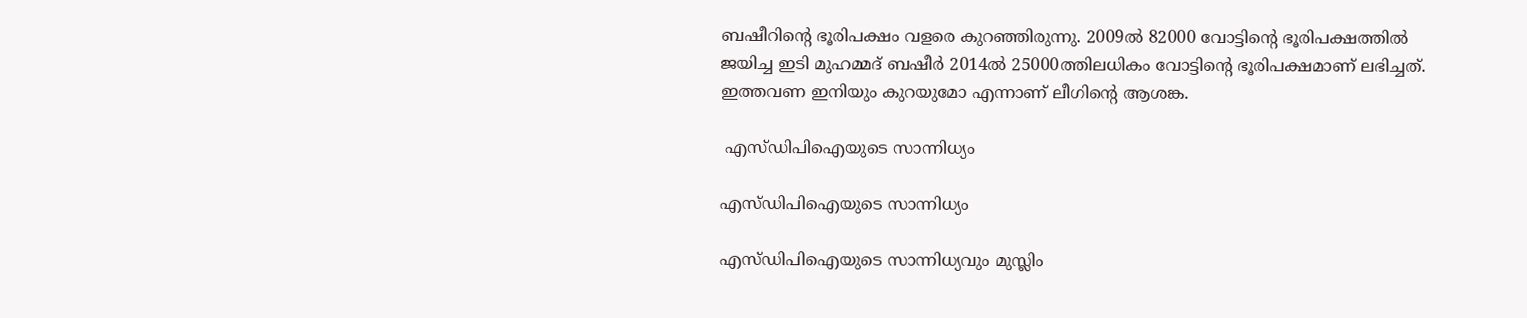ബഷീറിന്റെ ഭൂരിപക്ഷം വളരെ കുറഞ്ഞിരുന്നു. 2009ല്‍ 82000 വോട്ടിന്റെ ഭൂരിപക്ഷത്തില്‍ ജയിച്ച ഇടി മുഹമ്മദ് ബഷീര്‍ 2014ല്‍ 25000ത്തിലധികം വോട്ടിന്റെ ഭൂരിപക്ഷമാണ് ലഭിച്ചത്. ഇത്തവണ ഇനിയും കുറയുമോ എന്നാണ് ലീഗിന്റെ ആശങ്ക.

 എസ്ഡിപിഐയുടെ സാന്നിധ്യം

എസ്ഡിപിഐയുടെ സാന്നിധ്യം

എസ്ഡിപിഐയുടെ സാന്നിധ്യവും മുസ്ലിം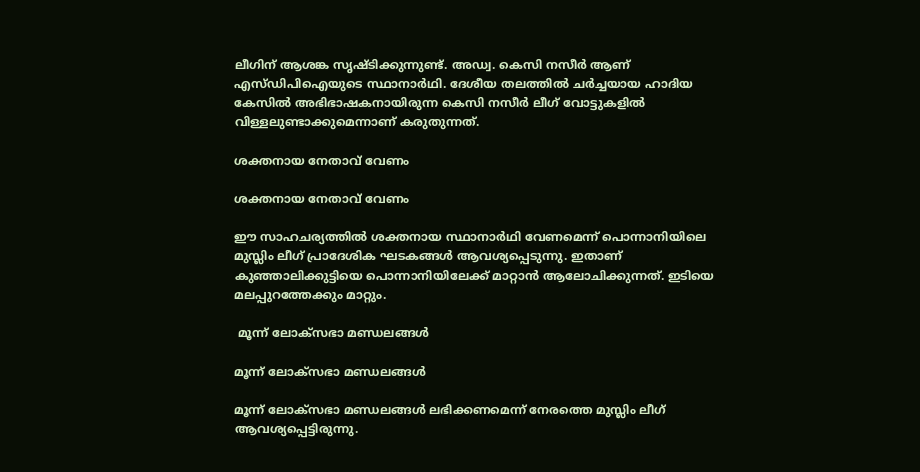ലീഗിന് ആശങ്ക സൃഷ്ടിക്കുന്നുണ്ട്. അഡ്വ. കെസി നസീര്‍ ആണ് എസ്ഡിപിഐയുടെ സ്ഥാനാര്‍ഥി. ദേശീയ തലത്തില്‍ ചര്‍ച്ചയായ ഹാദിയ കേസില്‍ അഭിഭാഷകനായിരുന്ന കെസി നസീര്‍ ലീഗ് വോട്ടുകളില്‍ വിള്ളലുണ്ടാക്കുമെന്നാണ് കരുതുന്നത്.

ശക്തനായ നേതാവ് വേണം

ശക്തനായ നേതാവ് വേണം

ഈ സാഹചര്യത്തില്‍ ശക്തനായ സ്ഥാനാര്‍ഥി വേണമെന്ന് പൊന്നാനിയിലെ മുസ്ലിം ലീഗ് പ്രാദേശിക ഘടകങ്ങള്‍ ആവശ്യപ്പെടുന്നു. ഇതാണ് കുഞ്ഞാലിക്കുട്ടിയെ പൊന്നാനിയിലേക്ക് മാറ്റാന്‍ ആലോചിക്കുന്നത്. ഇടിയെ മലപ്പുറത്തേക്കും മാറ്റും.

 മൂന്ന് ലോക്‌സഭാ മണ്ഡലങ്ങള്‍

മൂന്ന് ലോക്‌സഭാ മണ്ഡലങ്ങള്‍

മൂന്ന് ലോക്‌സഭാ മണ്ഡലങ്ങള്‍ ലഭിക്കണമെന്ന് നേരത്തെ മുസ്ലിം ലീഗ് ആവശ്യപ്പെട്ടിരുന്നു.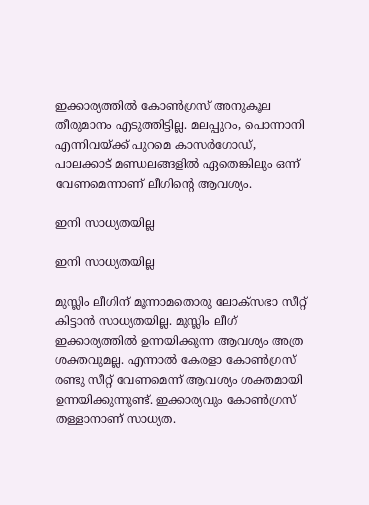ഇക്കാര്യത്തില്‍ കോണ്‍ഗ്രസ് അനുകൂല തീരുമാനം എടുത്തിട്ടില്ല. മലപ്പുറം, പൊന്നാനി എന്നിവയ്ക്ക് പുറമെ കാസര്‍ഗോഡ്, പാലക്കാട് മണ്ഡലങ്ങളില്‍ ഏതെങ്കിലും ഒന്ന് വേണമെന്നാണ് ലീഗിന്റെ ആവശ്യം.

ഇനി സാധ്യതയില്ല

ഇനി സാധ്യതയില്ല

മുസ്ലിം ലീഗിന് മൂന്നാമതൊരു ലോക്‌സഭാ സീറ്റ് കിട്ടാന്‍ സാധ്യതയില്ല. മുസ്ലിം ലീഗ് ഇക്കാര്യത്തില്‍ ഉന്നയിക്കുന്ന ആവശ്യം അത്ര ശക്തവുമല്ല. എന്നാല്‍ കേരളാ കോണ്‍ഗ്രസ് രണ്ടു സീറ്റ് വേണമെന്ന് ആവശ്യം ശക്തമായി ഉന്നയിക്കുന്നുണ്ട്. ഇക്കാര്യവും കോണ്‍ഗ്രസ് തള്ളാനാണ് സാധ്യത.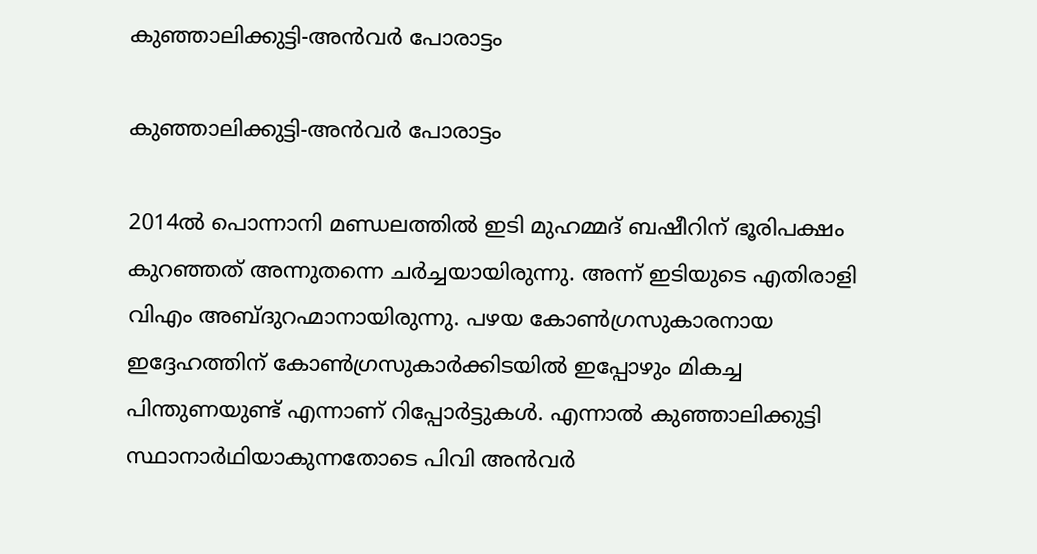കുഞ്ഞാലിക്കുട്ടി-അന്‍വര്‍ പോരാട്ടം

കുഞ്ഞാലിക്കുട്ടി-അന്‍വര്‍ പോരാട്ടം

2014ല്‍ പൊന്നാനി മണ്ഡലത്തില്‍ ഇടി മുഹമ്മദ് ബഷീറിന് ഭൂരിപക്ഷം കുറഞ്ഞത് അന്നുതന്നെ ചര്‍ച്ചയായിരുന്നു. അന്ന് ഇടിയുടെ എതിരാളി വിഎം അബ്ദുറഹ്മാനായിരുന്നു. പഴയ കോണ്‍ഗ്രസുകാരനായ ഇദ്ദേഹത്തിന് കോണ്‍ഗ്രസുകാര്‍ക്കിടയില്‍ ഇപ്പോഴും മികച്ച പിന്തുണയുണ്ട് എന്നാണ് റിപ്പോര്‍ട്ടുകള്‍. എന്നാല്‍ കുഞ്ഞാലിക്കുട്ടി സ്ഥാനാര്‍ഥിയാകുന്നതോടെ പിവി അന്‍വര്‍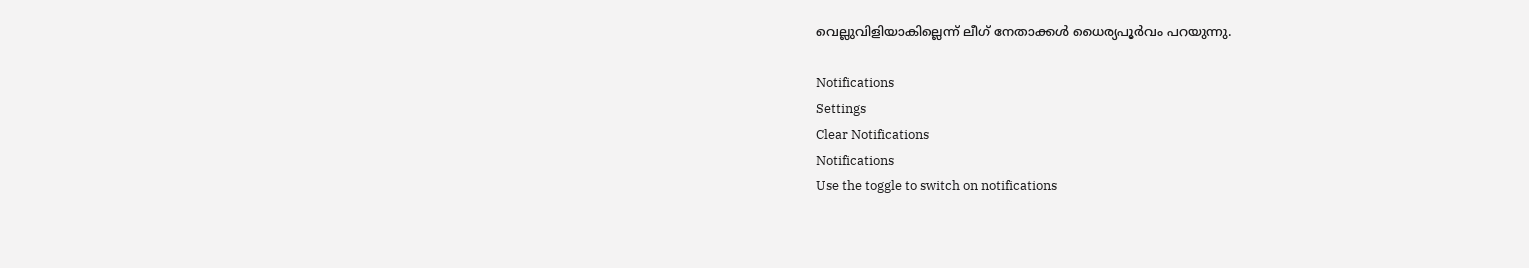വെല്ലുവിളിയാകില്ലെന്ന് ലീഗ് നേതാക്കള്‍ ധൈര്യപൂര്‍വം പറയുന്നു.

Notifications
Settings
Clear Notifications
Notifications
Use the toggle to switch on notifications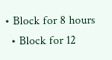• Block for 8 hours
  • Block for 12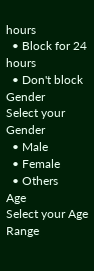hours
  • Block for 24 hours
  • Don't block
Gender
Select your Gender
  • Male
  • Female
  • Others
Age
Select your Age Range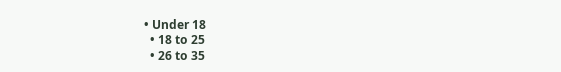• Under 18
  • 18 to 25
  • 26 to 35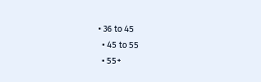• 36 to 45
  • 45 to 55
  • 55+